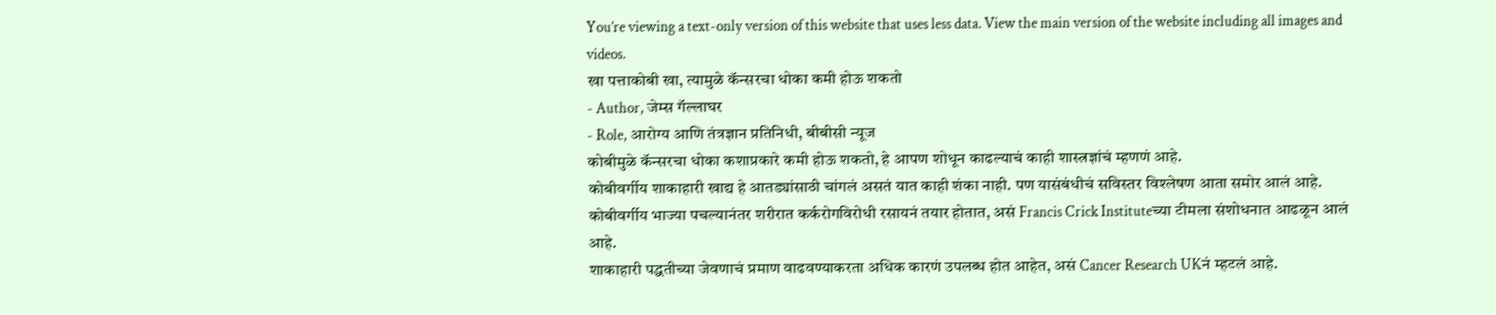You’re viewing a text-only version of this website that uses less data. View the main version of the website including all images and videos.
खा पत्ताकोबी खा, त्यामुळे कॅन्सरचा धोका कमी होऊ शकतो
- Author, जेम्स गॅल्लाघर
- Role, आरोग्य आणि तंत्रज्ञान प्रतिनिधी, बीबीसी न्यूज
कोबीमुळे कॅन्सरचा धोका कशाप्रकारे कमी होऊ शकतो, हे आपण शोधून काढल्याचं काही शास्त्रज्ञांचं म्हणणं आहे.
कोबीवर्गीय शाकाहारी खाद्य हे आतड्यांसाठी चांगलं असतं यात काही शंका नाही. पण यासंबंधीचं सविस्तर विश्लेषण आता समोर आलं आहे.
कोबीवर्गीय भाज्या पचल्यानंतर शरीरात कर्करोगविरोधी रसायनं तयार होतात, असं Francis Crick Instituteच्या टीमला संशोधनात आढळून आलं आहे.
शाकाहारी पद्धतीच्या जेवणाचं प्रमाण वाढवण्याकरता अधिक कारणं उपलब्ध होत आहेत, असं Cancer Research UKनं म्हटलं आहे.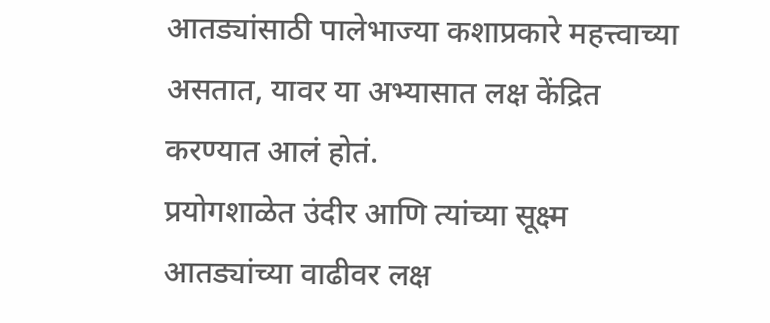आतड्यांसाठी पालेभाज्या कशाप्रकारे महत्त्वाच्या असतात, यावर या अभ्यासात लक्ष केंद्रित करण्यात आलं होतं.
प्रयोगशाळेत उंदीर आणि त्यांच्या सूक्ष्म आतड्यांच्या वाढीवर लक्ष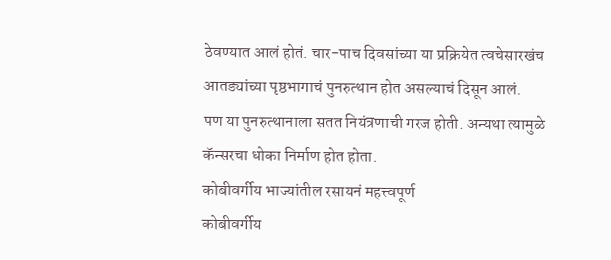ठेवण्यात आलं होतं. चार-पाच दिवसांच्या या प्रक्रियेत त्वचेसारखंच आतड्यांच्या पृष्ठभागाचं पुनरुत्थान होत असल्याचं दिसून आलं.
पण या पुनरुत्थानाला सतत नियंत्रणाची गरज होती. अन्यथा त्यामुळे कॅन्सरचा धोका निर्माण होत होता.
कोबीवर्गीय भाज्यांतील रसायनं महत्त्वपूर्ण
कोबीवर्गीय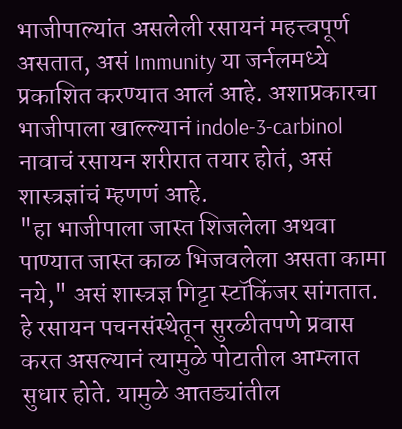भाजीपाल्यांत असलेली रसायनं महत्त्वपूर्ण असतात, असं Immunity या जर्नलमध्ये प्रकाशित करण्यात आलं आहे. अशाप्रकारचा भाजीपाला खाल्ल्यानं indole-3-carbinol नावाचं रसायन शरीरात तयार होतं, असं शास्त्रज्ञांचं म्हणणं आहे.
"हा भाजीपाला जास्त शिजलेला अथवा पाण्यात जास्त काळ भिजवलेला असता कामा नये," असं शास्त्रज्ञ गिट्टा स्टॉकिंजर सांगतात.
हे रसायन पचनसंस्थेतून सुरळीतपणे प्रवास करत असल्यानं त्यामुळे पोटातील आम्लात सुधार होते. यामुळे आतड्यांतील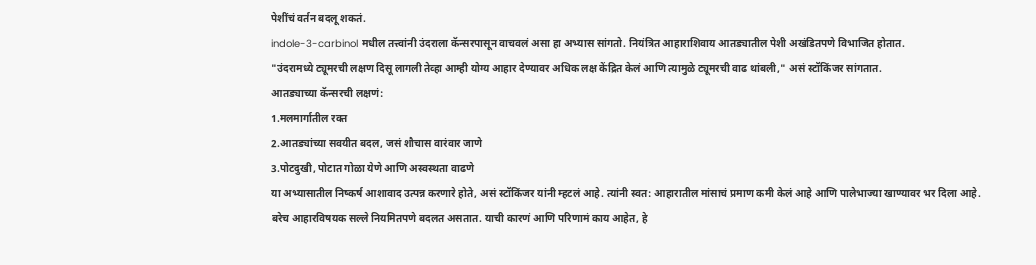पेशींचं वर्तन बदलू शकतं.
indole-3-carbinol मधील तत्त्वांनी उंदराला कॅन्सरपासून वाचवलं असा हा अभ्यास सांगतो. नियंत्रित आहाराशिवाय आतड्यातील पेशी अखंडितपणे विभाजित होतात.
"उंदरामध्ये ट्यूमरची लक्षण दिसू लागली तेव्हा आम्ही योग्य आहार देण्यावर अधिक लक्ष केंद्रित केलं आणि त्यामुळे ट्यूमरची वाढ थांबली," असं स्टॉकिंजर सांगतात.
आतड्याच्या कॅन्सरची लक्षणं:
1.मलमार्गातील रक्त
2.आतड्यांच्या सवयीत बदल, जसं शौचास वारंवार जाणे
3.पोटदुखी, पोटात गोळा येणे आणि अस्वस्थता वाढणे
या अभ्यासातील निष्कर्ष आशावाद उत्पन्न करणारे होते, असं स्टॉकिंजर यांनी म्हटलं आहे. त्यांनी स्वत: आहारातील मांसाचं प्रमाण कमी केलं आहे आणि पालेभाज्या खाण्यावर भर दिला आहे.
बरेच आहारविषयक सल्ले नियमितपणे बदलत असतात. याची कारणं आणि परिणामं काय आहेत, हे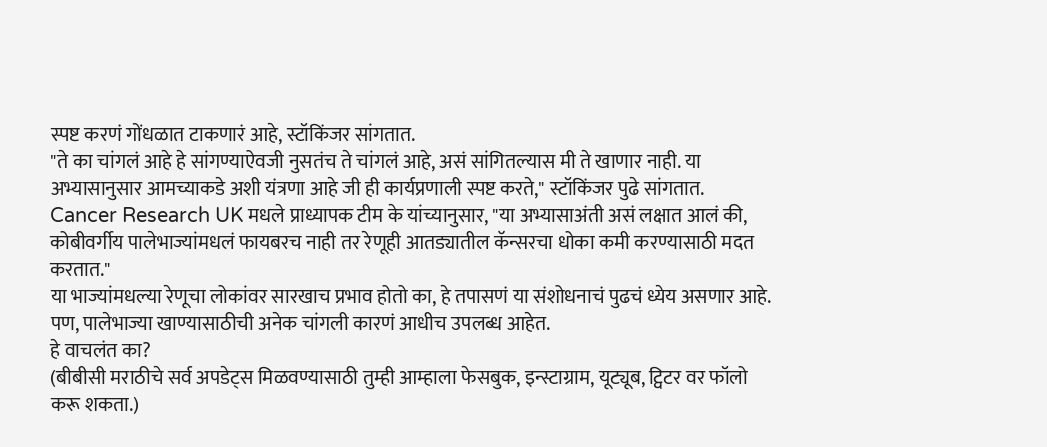स्पष्ट करणं गोंधळात टाकणारं आहे, स्टॉकिंजर सांगतात.
"ते का चांगलं आहे हे सांगण्याऐवजी नुसतंच ते चांगलं आहे, असं सांगितल्यास मी ते खाणार नाही. या अभ्यासानुसार आमच्याकडे अशी यंत्रणा आहे जी ही कार्यप्रणाली स्पष्ट करते," स्टॉकिंजर पुढे सांगतात.
Cancer Research UK मधले प्राध्यापक टीम के यांच्यानुसार, "या अभ्यासाअंती असं लक्षात आलं की, कोबीवर्गीय पालेभाज्यांमधलं फायबरच नाही तर रेणूही आतड्यातील कॅन्सरचा धोका कमी करण्यासाठी मदत करतात."
या भाज्यांमधल्या रेणूचा लोकांवर सारखाच प्रभाव होतो का, हे तपासणं या संशोधनाचं पुढचं ध्येय असणार आहे.
पण, पालेभाज्या खाण्यासाठीची अनेक चांगली कारणं आधीच उपलब्ध आहेत.
हे वाचलंत का?
(बीबीसी मराठीचे सर्व अपडेट्स मिळवण्यासाठी तुम्ही आम्हाला फेसबुक, इन्स्टाग्राम, यूट्यूब, ट्विटर वर फॉलो करू शकता.)